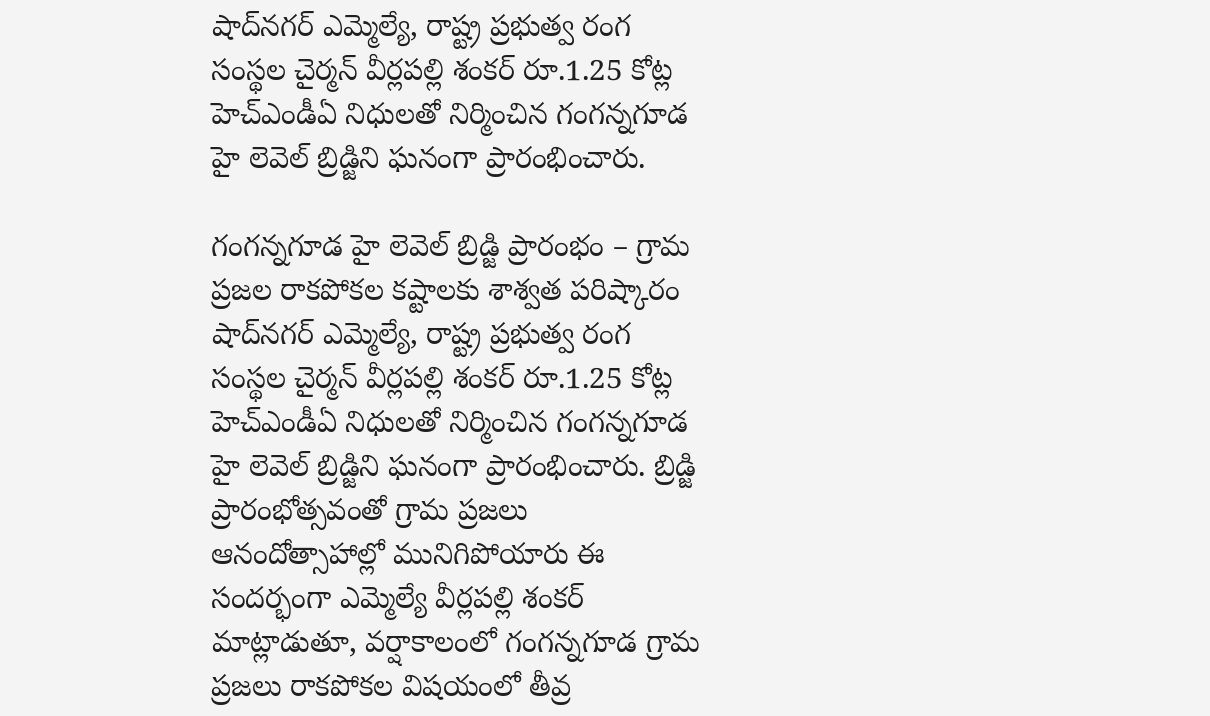షాద్‌నగర్ ఎమ్మెల్యే, రాష్ట్ర ప్రభుత్వ రంగ సంస్థల చైర్మన్ వీర్లపల్లి శంకర్ రూ.1.25 కోట్ల హెచ్‌ఎండీఏ నిధులతో నిర్మించిన గంగన్నగూడ హై లెవెల్ బ్రిడ్జిని ఘనంగా ప్రారంభించారు.

గంగన్నగూడ హై లెవెల్ బ్రిడ్జి ప్రారంభం – గ్రామ ప్రజల రాకపోకల కష్టాలకు శాశ్వత పరిష్కారం షాద్‌నగర్ ఎమ్మెల్యే, రాష్ట్ర ప్రభుత్వ రంగ సంస్థల చైర్మన్ వీర్లపల్లి శంకర్ రూ.1.25 కోట్ల హెచ్‌ఎండీఏ నిధులతో నిర్మించిన గంగన్నగూడ హై లెవెల్ బ్రిడ్జిని ఘనంగా ప్రారంభించారు. బ్రిడ్జి ప్రారంభోత్సవంతో గ్రామ ప్రజలు ఆనందోత్సాహాల్లో మునిగిపోయారు ఈ సందర్భంగా ఎమ్మెల్యే వీర్లపల్లి శంకర్ మాట్లాడుతూ, వర్షాకాలంలో గంగన్నగూడ గ్రామ ప్రజలు రాకపోకల విషయంలో తీవ్ర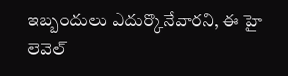ఇబ్బందులు ఎదుర్కొనేవారని, ఈ హై లెవెల్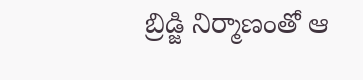బ్రిడ్జి నిర్మాణంతో ఆ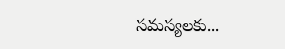సమస్యలకు...